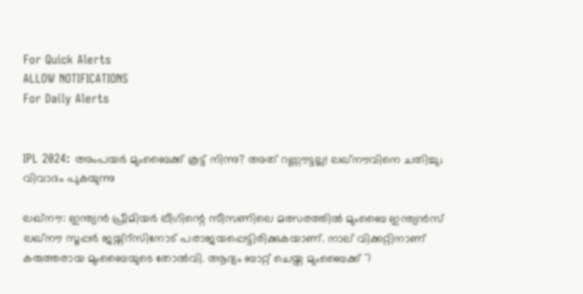For Quick Alerts
ALLOW NOTIFICATIONS
For Daily Alerts


IPL 2024: അംപയര്‍ മുംബൈക്ക് കൂട്ട് നിന്നു? അത് റണ്ണൗട്ടല്ല! ലഖ്‌നൗവിനെ ചതിച്ചു; വിവാദം പുകയുന്നു

ലഖ്‌നൗ: ഇന്ത്യന്‍ പ്രീമിയര്‍ ലീഗിന്റെ സീസണിലെ മത്സരത്തില്‍ മുംബൈ ഇന്ത്യന്‍സ് ലഖ്‌നൗ സൂപ്പര്‍ ജയ്ന്റ്‌സിനോട് പരാജയപ്പെട്ടിരിക്കുകയാണ്. നാല് വിക്കറ്റിനാണ് കരുത്തരായ മുംബൈയുടെ തോല്‍വി. ആദ്യം ബാറ്റ് ചെയ്ത മുംബൈക്ക് 7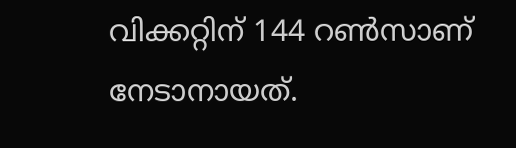വിക്കറ്റിന് 144 റണ്‍സാണ് നേടാനായത്.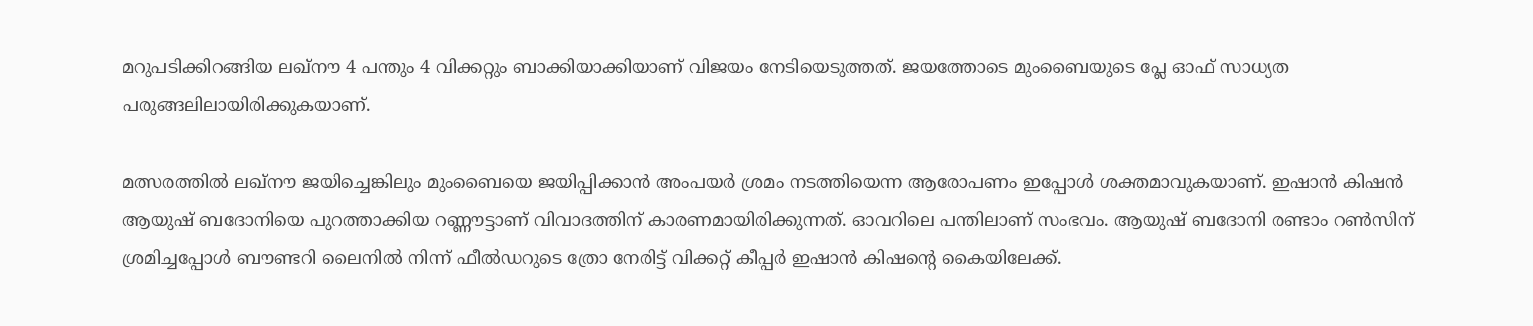മറുപടിക്കിറങ്ങിയ ലഖ്‌നൗ 4 പന്തും 4 വിക്കറ്റും ബാക്കിയാക്കിയാണ് വിജയം നേടിയെടുത്തത്. ജയത്തോടെ മുംബൈയുടെ പ്ലേ ഓഫ് സാധ്യത പരുങ്ങലിലായിരിക്കുകയാണ്.

മത്സരത്തില്‍ ലഖ്‌നൗ ജയിച്ചെങ്കിലും മുംബൈയെ ജയിപ്പിക്കാന്‍ അംപയര്‍ ശ്രമം നടത്തിയെന്ന ആരോപണം ഇപ്പോള്‍ ശക്തമാവുകയാണ്. ഇഷാന്‍ കിഷന്‍ ആയുഷ് ബദോനിയെ പുറത്താക്കിയ റണ്ണൗട്ടാണ് വിവാദത്തിന് കാരണമായിരിക്കുന്നത്. ഓവറിലെ പന്തിലാണ് സംഭവം. ആയുഷ് ബദോനി രണ്ടാം റണ്‍സിന് ശ്രമിച്ചപ്പോള്‍ ബൗണ്ടറി ലൈനില്‍ നിന്ന് ഫീല്‍ഡറുടെ ത്രോ നേരിട്ട് വിക്കറ്റ് കീപ്പര്‍ ഇഷാന്‍ കിഷന്റെ കൈയിലേക്ക്.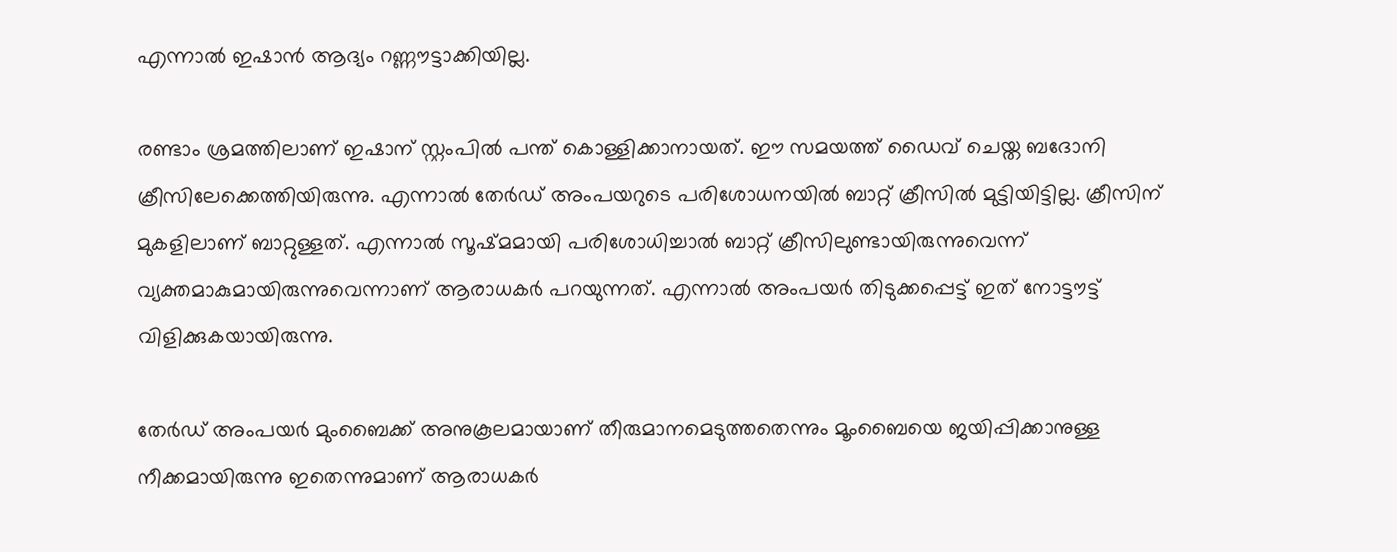എന്നാല്‍ ഇഷാന്‍ ആദ്യം റണ്ണൗട്ടാക്കിയില്ല.

രണ്ടാം ശ്രമത്തിലാണ് ഇഷാന് സ്റ്റംപില്‍ പന്ത് കൊള്ളിക്കാനായത്. ഈ സമയത്ത് ഡൈവ് ചെയ്ത ബദോനി ക്രീസിലേക്കെത്തിയിരുന്നു. എന്നാല്‍ തേര്‍ഡ് അംപയറുടെ പരിശോധനയില്‍ ബാറ്റ് ക്രീസില്‍ മുട്ടിയിട്ടില്ല. ക്രീസിന് മുകളിലാണ് ബാറ്റുള്ളത്. എന്നാല്‍ സൂഷ്മമായി പരിശോധിച്ചാല്‍ ബാറ്റ് ക്രീസിലുണ്ടായിരുന്നുവെന്ന് വ്യക്തമാകുമായിരുന്നുവെന്നാണ് ആരാധകര്‍ പറയുന്നത്. എന്നാല്‍ അംപയര്‍ തിടുക്കപ്പെട്ട് ഇത് നോട്ടൗട്ട് വിളിക്കുകയായിരുന്നു.

തേര്‍ഡ് അംപയര്‍ മുംബൈക്ക് അനുകൂലമായാണ് തീരുമാനമെടുത്തതെന്നും മൂംബൈയെ ജയിപ്പിക്കാനുള്ള നീക്കമായിരുന്നു ഇതെന്നുമാണ് ആരാധകര്‍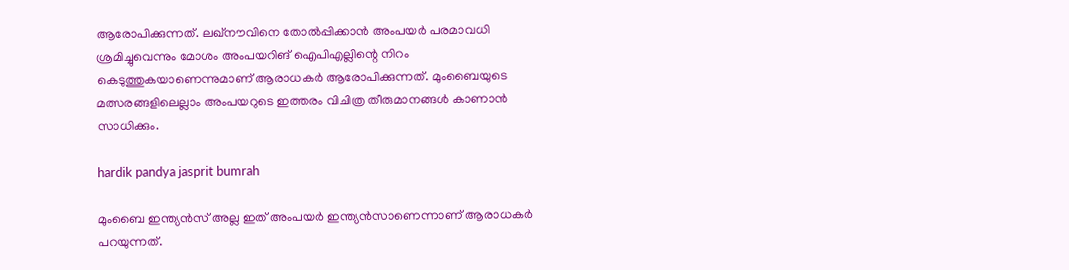ആരോപിക്കുന്നത്. ലഖ്‌നൗവിനെ തോല്‍പ്പിക്കാന്‍ അംപയര്‍ പരമാവധി ശ്രമിച്ചുവെന്നും മോശം അംപയറിങ് ഐപിഎല്ലിന്റെ നിറം കെടുത്തുകയാണെന്നുമാണ് ആരാധകര്‍ ആരോപിക്കുന്നത്. മുംബൈയുടെ മത്സരങ്ങളിലെല്ലാം അംപയറുടെ ഇത്തരം വിചിത്ര തീരുമാനങ്ങള്‍ കാണാന്‍ സാധിക്കും.

hardik pandya jasprit bumrah

മുംബൈ ഇന്ത്യന്‍സ് അല്ല ഇത് അംപയര്‍ ഇന്ത്യന്‍സാണെന്നാണ് ആരാധകര്‍ പറയുന്നത്.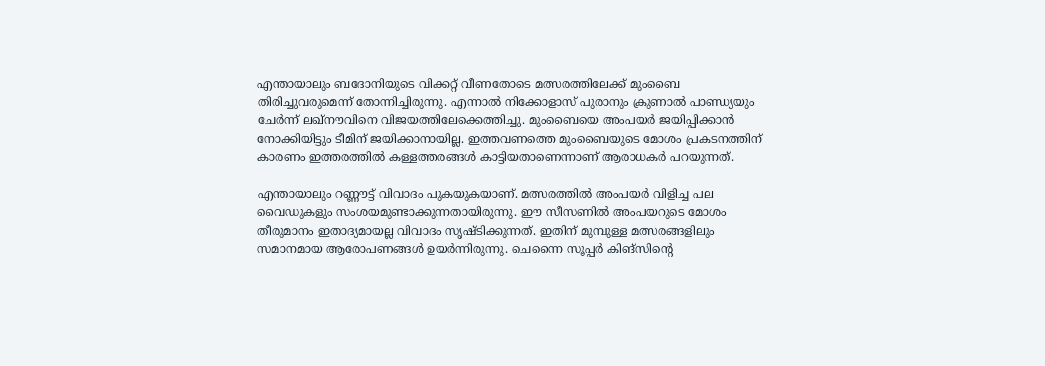എന്തായാലും ബദോനിയുടെ വിക്കറ്റ് വീണതോടെ മത്സരത്തിലേക്ക് മുംബൈ തിരിച്ചുവരുമെന്ന് തോന്നിച്ചിരുന്നു. എന്നാല്‍ നിക്കോളാസ് പുരാനും ക്രുണാല്‍ പാണ്ഡ്യയും ചേര്‍ന്ന് ലഖ്‌നൗവിനെ വിജയത്തിലേക്കെത്തിച്ചു. മുംബൈയെ അംപയര്‍ ജയിപ്പിക്കാന്‍ നോക്കിയിട്ടും ടീമിന് ജയിക്കാനായില്ല. ഇത്തവണത്തെ മുംബൈയുടെ മോശം പ്രകടനത്തിന് കാരണം ഇത്തരത്തില്‍ കള്ളത്തരങ്ങള്‍ കാട്ടിയതാണെന്നാണ് ആരാധകര്‍ പറയുന്നത്.

എന്തായാലും റണ്ണൗട്ട് വിവാദം പുകയുകയാണ്. മത്സരത്തില്‍ അംപയര്‍ വിളിച്ച പല വൈഡുകളും സംശയമുണ്ടാക്കുന്നതായിരുന്നു. ഈ സീസണില്‍ അംപയറുടെ മോശം തീരുമാനം ഇതാദ്യമായല്ല വിവാദം സൃഷ്ടിക്കുന്നത്. ഇതിന് മുമ്പുള്ള മത്സരങ്ങളിലും സമാനമായ ആരോപണങ്ങള്‍ ഉയര്‍ന്നിരുന്നു. ചെന്നൈ സൂപ്പര്‍ കിങ്‌സിന്റെ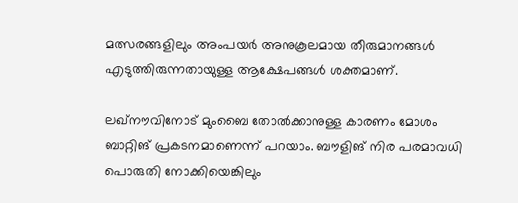മത്സരങ്ങളിലും അംപയര്‍ അനുകൂലമായ തീരുമാനങ്ങള്‍ എടുത്തിരുന്നതായുള്ള ആക്ഷേപങ്ങള്‍ ശക്തമാണ്.

ലഖ്‌നൗവിനോട് മുംബൈ തോല്‍ക്കാനുള്ള കാരണം മോശം ബാറ്റിങ് പ്രകടനമാണെന്ന് പറയാം. ബൗളിങ് നിര പരമാവധി പൊരുതി നോക്കിയെങ്കിലും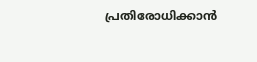പ്രതിരോധിക്കാന്‍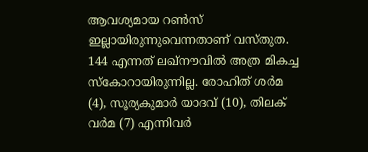ആവശ്യമായ റണ്‍സ് ഇല്ലായിരുന്നുവെന്നതാണ് വസ്തുത. 144 എന്നത് ലഖ്‌നൗവില്‍ അത്ര മികച്ച സ്‌കോറായിരുന്നില്ല. രോഹിത് ശര്‍മ (4), സൂര്യകുമാര്‍ യാദവ് (10), തിലക് വര്‍മ (7) എന്നിവര്‍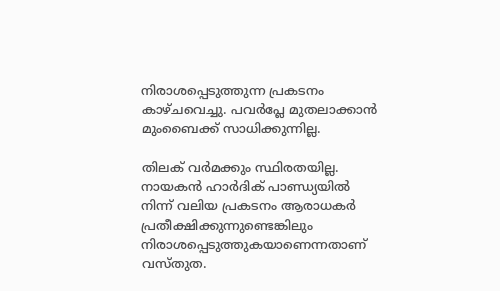നിരാശപ്പെടുത്തുന്ന പ്രകടനം കാഴ്ചവെച്ചു. പവര്‍പ്ലേ മുതലാക്കാന്‍ മുംബൈക്ക് സാധിക്കുന്നില്ല.

തിലക് വര്‍മക്കും സ്ഥിരതയില്ല. നായകന്‍ ഹാര്‍ദിക് പാണ്ഡ്യയില്‍ നിന്ന് വലിയ പ്രകടനം ആരാധകര്‍ പ്രതീക്ഷിക്കുന്നുണ്ടെങ്കിലും നിരാശപ്പെടുത്തുകയാണെന്നതാണ് വസ്തുത.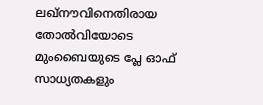ലഖ്‌നൗവിനെതിരായ തോല്‍വിയോടെ മുംബൈയുടെ പ്ലേ ഓഫ് സാധ്യതകളും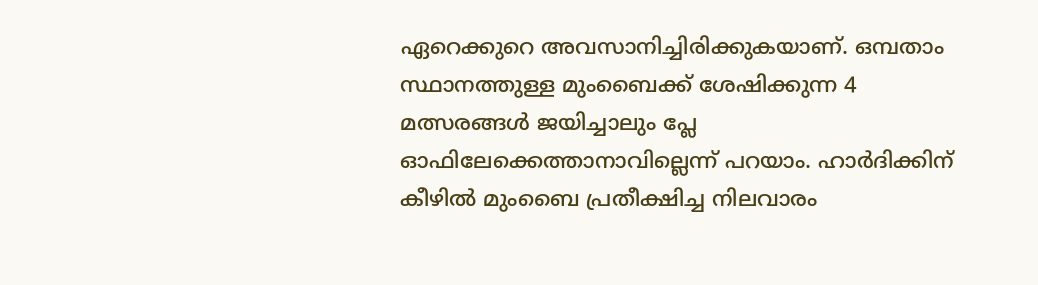ഏറെക്കുറെ അവസാനിച്ചിരിക്കുകയാണ്. ഒമ്പതാം സ്ഥാനത്തുള്ള മുംബൈക്ക് ശേഷിക്കുന്ന 4 മത്സരങ്ങള്‍ ജയിച്ചാലും പ്ലേ ഓഫിലേക്കെത്താനാവില്ലെന്ന് പറയാം. ഹാര്‍ദിക്കിന് കീഴില്‍ മുംബൈ പ്രതീക്ഷിച്ച നിലവാരം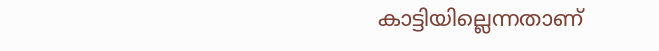കാട്ടിയില്ലെന്നതാണ്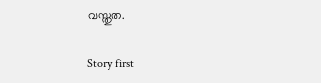വസ്തുത.

Story first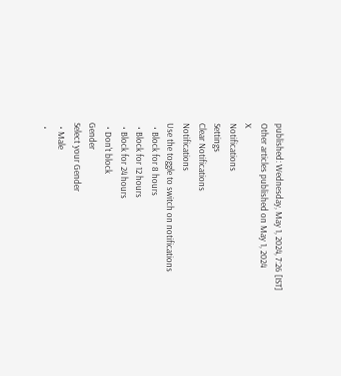published: Wednesday, May 1, 2024, 7:26 [IST]
Other articles published on May 1, 2024
X
Notifications
Settings
Clear Notifications
Notifications
Use the toggle to switch on notifications
  • Block for 8 hours
  • Block for 12 hours
  • Block for 24 hours
  • Don't block
Gender
Select your Gender
  • Male
  •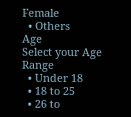Female
  • Others
Age
Select your Age Range
  • Under 18
  • 18 to 25
  • 26 to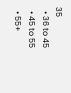35
  • 36 to 45
  • 45 to 55
  • 55+